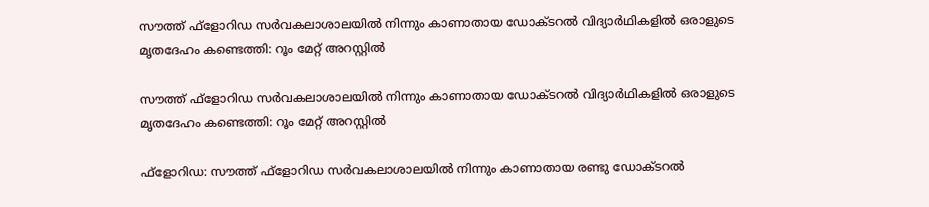സൗത്ത് ഫ്‌ളോറിഡ സര്‍വകലാശാലയില്‍ നിന്നും കാണാതായ ഡോക്ടറല്‍ വിദ്യാര്‍ഥികളില്‍ ഒരാളുടെ മൃതദേഹം കണ്ടെത്തി: റൂം മേറ്റ് അറസ്റ്റില്‍

സൗത്ത് ഫ്‌ളോറിഡ സര്‍വകലാശാലയില്‍ നിന്നും കാണാതായ ഡോക്ടറല്‍ വിദ്യാര്‍ഥികളില്‍ ഒരാളുടെ മൃതദേഹം കണ്ടെത്തി: റൂം മേറ്റ് അറസ്റ്റില്‍

ഫ്‌ളോറിഡ: സൗത്ത് ഫ്‌ളോറിഡ സര്‍വകലാശാലയില്‍ നിന്നും കാണാതായ രണ്ടു ഡോക്ടറല്‍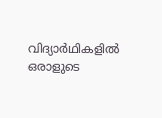വിദ്യാര്‍ഥികളില്‍ ഒരാളുടെ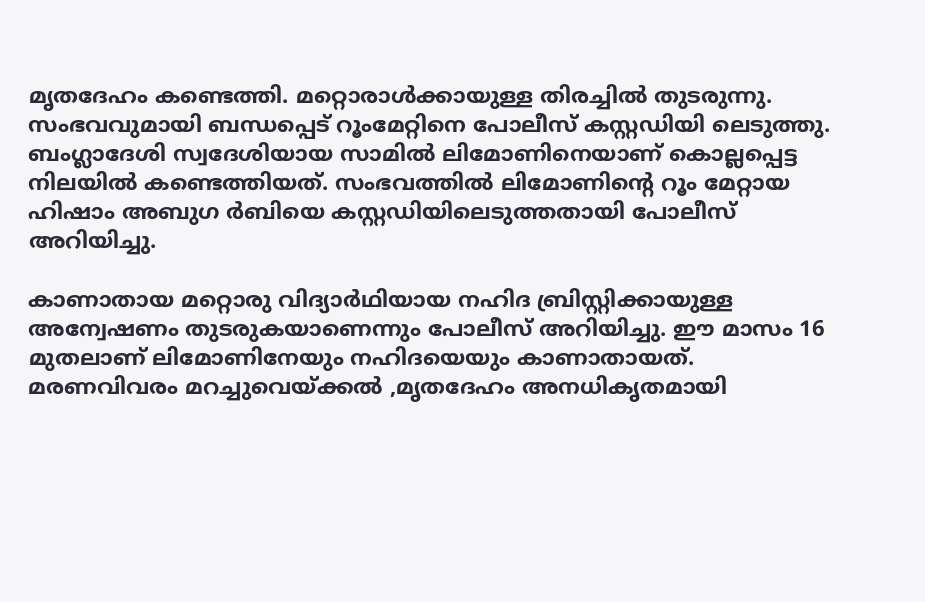മൃതദേഹം കണ്ടെത്തി. മറ്റൊരാള്‍ക്കായുള്ള തിരച്ചില്‍ തുടരുന്നു. സംഭവവുമായി ബന്ധപ്പെട് റൂംമേറ്റിനെ പോലീസ് കസ്റ്റഡിയി ലെടുത്തു. ബംഗ്ലാദേശി സ്വദേശിയായ സാമില്‍ ലിമോണിനെയാണ് കൊല്ലപ്പെട്ട നിലയില്‍ കണ്ടെത്തിയത്. സംഭവത്തില്‍ ലിമോണിന്റെ റൂം മേറ്റായ ഹിഷാം അബുഗ ര്‍ബിയെ കസ്റ്റഡിയിലെടുത്തതായി പോലീസ് അറിയിച്ചു.

കാണാതായ മറ്റൊരു വിദ്യാര്‍ഥിയായ നഹിദ ബ്രിസ്റ്റിക്കായുള്ള അന്വേഷണം തുടരുകയാണെന്നും പോലീസ് അറിയിച്ചു. ഈ മാസം 16 മുതലാണ് ലിമോണിനേയും നഹിദയെയും കാണാതായത്. മരണവിവരം മറച്ചുവെയ്ക്കല്‍ ,മൃതദേഹം അനധികൃതമായി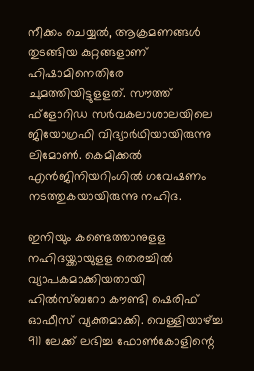നീക്കം ചെയ്യല്‍, ആക്രമണങ്ങള്‍ തുടങ്ങിയ കുറ്റങ്ങളാണ് ഹിഷാമിനെതിരേ ചുമത്തിയിട്ടുളളത്. സൗത്ത് ഫ്‌ളോറിഡ സര്‍വകലാശാലയിലെ ജിയോഗ്രഫി വിദ്യാര്‍ഥിയായിരുന്നു ലിമോണ്‍. കെമിക്കല്‍ എന്‍ജിനിയറിംഗില്‍ ഗവേഷണം നടത്തുകയായിരുന്നു നഹിദ.

ഇനിയും കണ്ടെത്താനുളള നഹിദയ്ക്കായുളള തെരച്ചില്‍ വ്യാപകമാക്കിയതായി ഹില്‍സ്ബറോ കൗണ്ടി ഷെരിഫ് ഓഫീസ് വ്യക്തമാക്കി. വെള്ളിയാഴ്ച്ച 911 ലേക്ക് ലഭിച്ച ഫോണ്‍കോളിന്റെ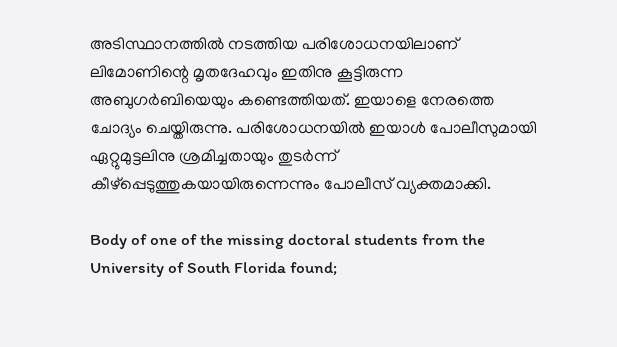അടിസ്ഥാനത്തില്‍ നടത്തിയ പരിശോധനയിലാണ് ലിമോണിന്റെ മൃതദേഹവും ഇതിനു കൂട്ടിരുന്ന അബുഗര്‍ബിയെയും കണ്ടെത്തിയത്. ഇയാളെ നേരത്തെ ചോദ്യം ചെയ്തിരുന്നു. പരിശോധനയില്‍ ഇയാള്‍ പോലീസുമായി ഏറ്റുമുട്ടലിനു ശ്രമിച്ചതായും തുടര്‍ന്ന് കീഴ്‌പ്പെടുത്തുകയായിരുന്നെന്നും പോലീസ് വ്യക്തമാക്കി.

Body of one of the missing doctoral students from the University of South Florida found;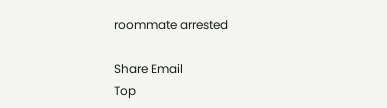roommate arrested

Share Email
Top